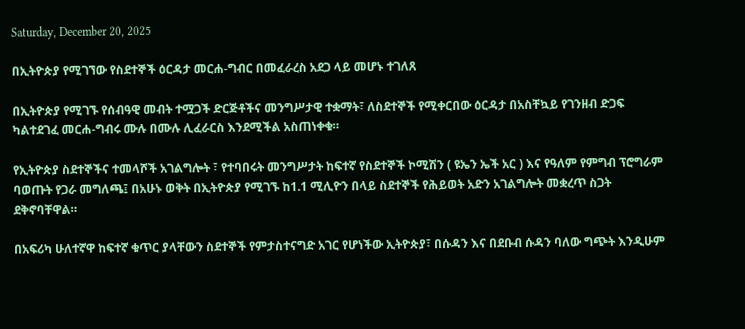Saturday, December 20, 2025

በኢትዮጵያ የሚገኘው የስደተኞች ዕርዳታ መርሐ-ግብር በመፈራረስ አደጋ ላይ መሆኑ ተገለጸ

በኢትዮጵያ የሚገኙ የሰብዓዊ መብት ተሟጋች ድርጅቶችና መንግሥታዊ ተቋማት፣ ለስደተኞች የሚቀርበው ዕርዳታ በአስቸኳይ የገንዘብ ድጋፍ ካልተደገፈ መርሐ-ግብሩ ሙሉ በሙሉ ሊፈራርስ እንደሚችል አስጠነቀቁ።

የኢትዮጵያ ስደተኞችና ተመላሾች አገልግሎት ፣ የተባበሩት መንግሥታት ከፍተኛ የስደተኞች ኮሚሽን ( ዩኤን ኤች አር ) እና የዓለም የምግብ ፕሮግራም  ባወጡት የጋራ መግለጫ፤ በአሁኑ ወቅት በኢትዮጵያ የሚገኙ ከ1.1 ሚሊዮን በላይ ስደተኞች የሕይወት አድን አገልግሎት መቋረጥ ስጋት ደቅኖባቸዋል።

በአፍሪካ ሁለተኛዋ ከፍተኛ ቁጥር ያላቸውን ስደተኞች የምታስተናግድ አገር የሆነችው ኢትዮጵያ፣ በሱዳን እና በደቡብ ሱዳን ባለው ግጭት እንዲሁም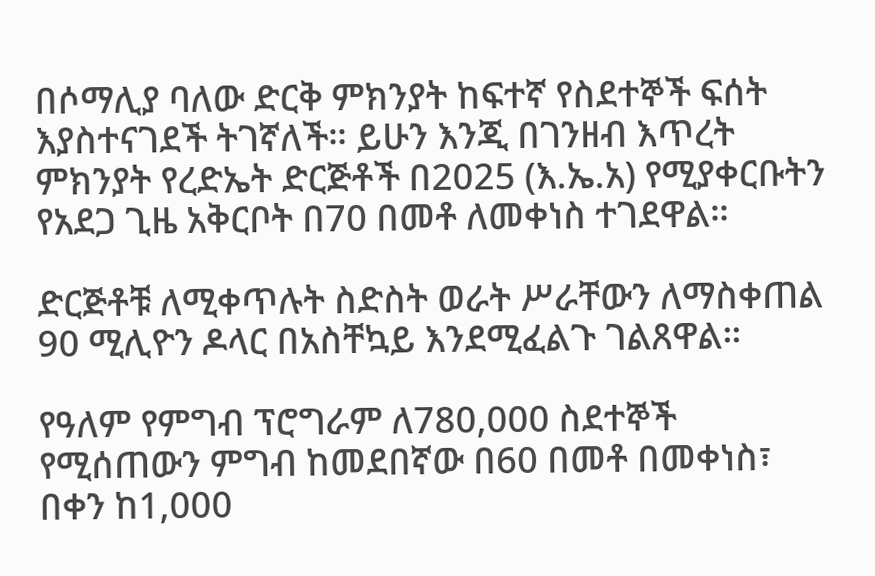በሶማሊያ ባለው ድርቅ ምክንያት ከፍተኛ የስደተኞች ፍሰት እያስተናገደች ትገኛለች። ይሁን እንጂ በገንዘብ እጥረት ምክንያት የረድኤት ድርጅቶች በ2025 (እ.ኤ.አ) የሚያቀርቡትን የአደጋ ጊዜ አቅርቦት በ70 በመቶ ለመቀነስ ተገደዋል።

ድርጅቶቹ ለሚቀጥሉት ስድስት ወራት ሥራቸውን ለማስቀጠል 90 ሚሊዮን ዶላር በአስቸኳይ እንደሚፈልጉ ገልጸዋል።

የዓለም የምግብ ፕሮግራም ለ780,000 ስደተኞች የሚሰጠውን ምግብ ከመደበኛው በ60 በመቶ በመቀነስ፣ በቀን ከ1,000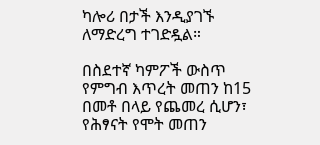ካሎሪ በታች እንዲያገኙ ለማድረግ ተገድዷል።

በስደተኛ ካምፖች ውስጥ የምግብ እጥረት መጠን ከ15 በመቶ በላይ የጨመረ ሲሆን፣ የሕፃናት የሞት መጠን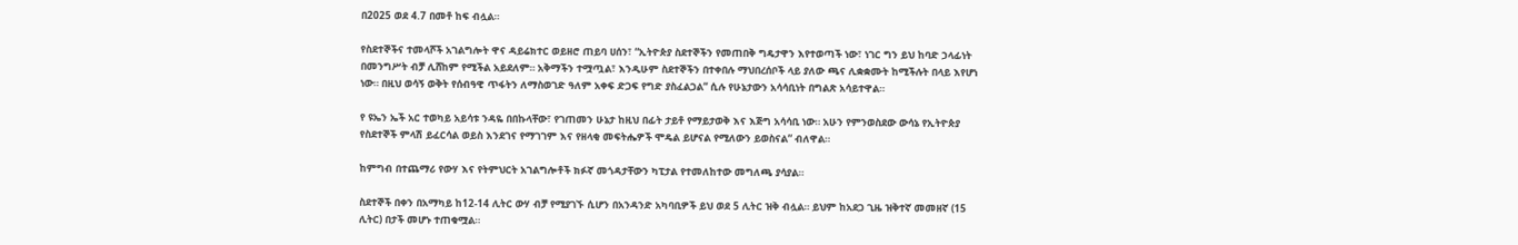በ2025 ወደ 4.7 በመቶ ከፍ ብሏል።

የስደተኞችና ተመላሾች አገልግሎት ዋና ዳይሬክተር ወይዘሮ ጠይባ ሀሰን፣ “ኢትዮጵያ ስደተኞችን የመጠበቅ ግዴታዋን እየተወጣች ነው፣ ነገር ግን ይህ ከባድ ኃላፊነት በመንግሥት ብቻ ሊሸከም የሚችል አይደለም። አቅማችን ተሟጧል፣ እንዲሁም ስደተኞችን በተቀበሉ ማህበረሰቦች ላይ ያለው ጫና ሊቋቋሙት ከሚችሉት በላይ እየሆነ ነው። በዚህ ወሳኝ ወቅት የሰብዓዊ ጥፋትን ለማስወገድ ዓለም አቀፍ ድጋፍ የግድ ያስፈልጋል” ሲሉ የሁኔታውን አሳሳቢነት በግልጽ አሳይተዋል።

የ ዩኤን ኤች አር ተወካይ አይሳቱ ንዳዬ በበኩላቸው፣ የገጠመን ሁኔታ ከዚህ በፊት ታይቶ የማይታወቅ እና እጅግ አሳሳቢ ነው። አሁን የምንወስደው ውሳኔ የኢትዮጵያ የስደተኞች ምላሽ ይፈርሳል ወይስ እንደገና የማገገም እና የዘላቂ መፍትሔዎች ሞዴል ይሆናል የሚለውን ይወስናል” ብለዋል።

ከምግብ በተጨማሪ የውሃ እና የትምህርት አገልግሎቶች ክፉኛ መጎዳታቸውን ካፒታል የተመለከተው መግለጫ ያሳያል።

ስደተኞች በቀን በአማካይ ከ12-14 ሊትር ውሃ ብቻ የሚያገኙ ሲሆን በአንዳንድ አካባቢዎች ይህ ወደ 5 ሊትር ዝቅ ብሏል። ይህም ከአደጋ ጊዜ ዝቅተኛ መመዘኛ (15 ሊትር) በታች መሆኑ ተጠቁሟል።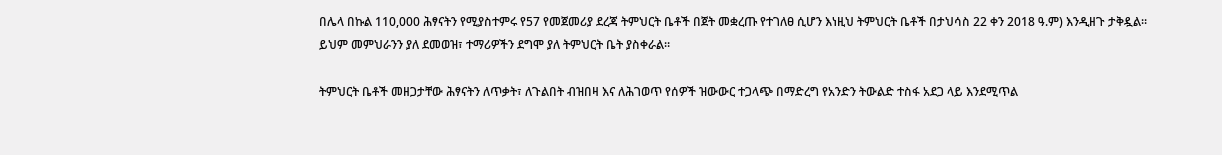በሌላ በኩል 110,000 ሕፃናትን የሚያስተምሩ የ57 የመጀመሪያ ደረጃ ትምህርት ቤቶች በጀት መቋረጡ የተገለፀ ሲሆን እነዚህ ትምህርት ቤቶች በታህሳስ 22 ቀን 2018 ዓ.ም) እንዲዘጉ ታቅዷል። ይህም መምህራንን ያለ ደመወዝ፣ ተማሪዎችን ደግሞ ያለ ትምህርት ቤት ያስቀራል።

ትምህርት ቤቶች መዘጋታቸው ሕፃናትን ለጥቃት፣ ለጉልበት ብዝበዛ እና ለሕገወጥ የሰዎች ዝውውር ተጋላጭ በማድረግ የአንድን ትውልድ ተስፋ አደጋ ላይ እንደሚጥል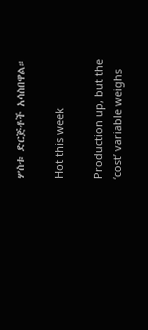ሦስቱ ድርጅቶች አሳስበዋል።

Hot this week

Production up, but the ‘cost’ variable weighs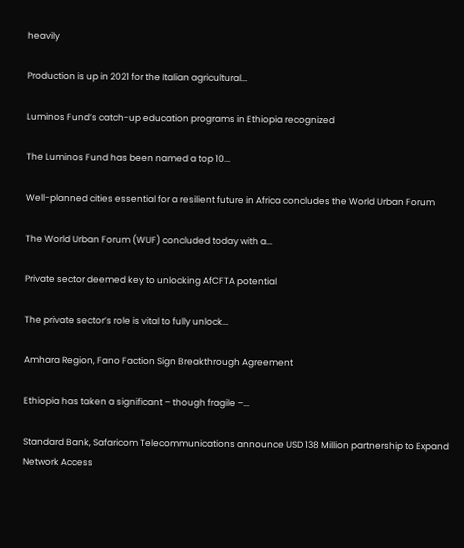heavily

Production is up in 2021 for the Italian agricultural...

Luminos Fund’s catch-up education programs in Ethiopia recognized

The Luminos Fund has been named a top 10...

Well-planned cities essential for a resilient future in Africa concludes the World Urban Forum

The World Urban Forum (WUF) concluded today with a...

Private sector deemed key to unlocking AfCFTA potential

The private sector’s role is vital to fully unlock...

Amhara Region, Fano Faction Sign Breakthrough Agreement

Ethiopia has taken a significant – though fragile –...

Standard Bank, Safaricom Telecommunications announce USD 138 Million partnership to Expand Network Access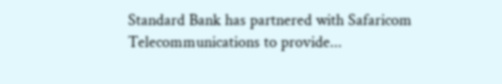Standard Bank has partnered with Safaricom Telecommunications to provide...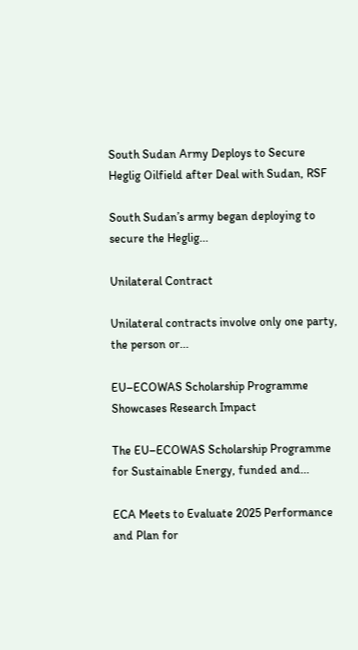South Sudan Army Deploys to Secure Heglig Oilfield after Deal with Sudan, RSF

South Sudan’s army began deploying to secure the Heglig...

Unilateral Contract

Unilateral contracts involve only one party, the person or...

EU–ECOWAS Scholarship Programme Showcases Research Impact

The EU–ECOWAS Scholarship Programme for Sustainable Energy, funded and...

ECA Meets to Evaluate 2025 Performance and Plan for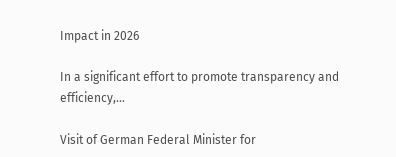Impact in 2026

In a significant effort to promote transparency and efficiency,...

Visit of German Federal Minister for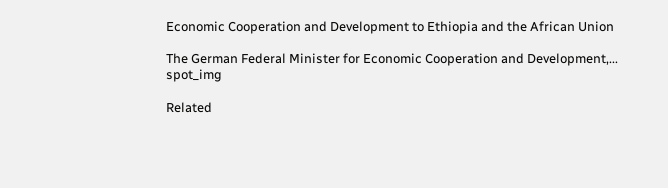Economic Cooperation and Development to Ethiopia and the African Union

The German Federal Minister for Economic Cooperation and Development,...
spot_img

Related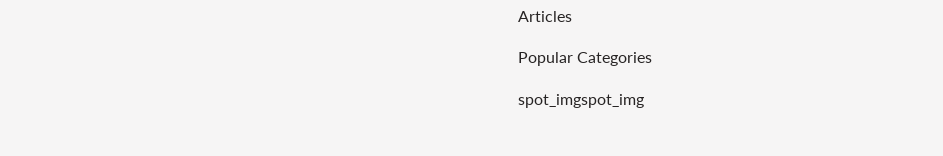Articles

Popular Categories

spot_imgspot_img